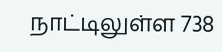நாட்டிலுள்ள 738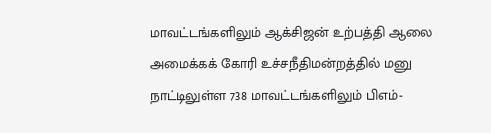மாவட்டங்களிலும் ஆக்சிஜன் உற்பத்தி ஆலை அமைக்கக் கோரி உச்சநீதிமன்றத்தில் மனு
நாட்டிலுள்ள 738 மாவட்டங்களிலும் பிஎம்-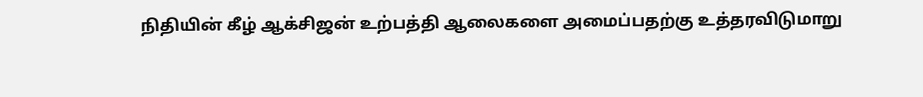நிதியின் கீழ் ஆக்சிஜன் உற்பத்தி ஆலைகளை அமைப்பதற்கு உத்தரவிடுமாறு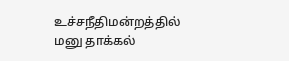உச்சநீதிமன்றத்தில் மனு தாக்கல்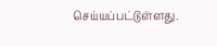செய்யப்பட்டுள்ளது.